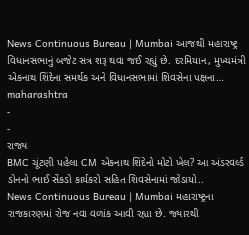News Continuous Bureau | Mumbai આજથી મહારાષ્ટ્ર વિધાનસભાનું બજેટ સત્ર શરૂ થવા જઈ રહ્યું છે. દરમિયાન, મુખ્યમંત્રી એકનાથ શિંદેના સમર્થક અને વિધાનસભામાં શિવસેના પક્ષના…
maharashtra
-
-
રાજ્ય
BMC ચૂંટણી પહેલા CM એકનાથ શિંદેનો મોટો ખેલ? આ અંડરવર્લ્ડ ડોનનો ભાઈ સેંકડો કાર્યકરો સહિત શિવસેનામાં જોડાયો..
News Continuous Bureau | Mumbai મહારાષ્ટ્રના રાજકારણમાં રોજ નવા વળાંક આવી રહ્યા છે. જ્યારથી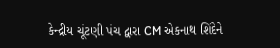કેન્દ્રીય ચૂંટણી પંચ દ્વારા CM એકનાથ શિંદેને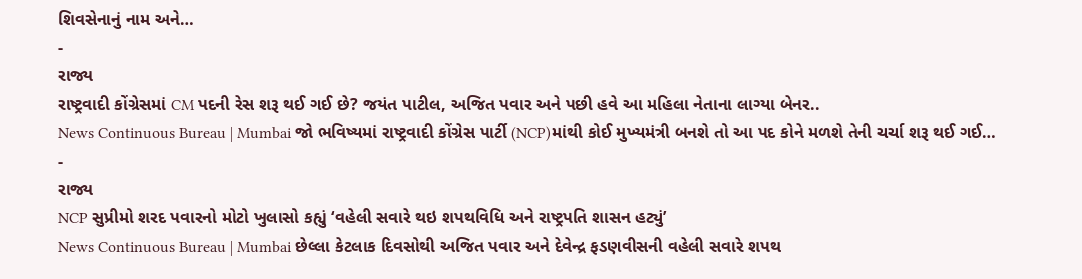શિવસેનાનું નામ અને…
-
રાજ્ય
રાષ્ટ્રવાદી કોંગ્રેસમાં CM પદની રેસ શરૂ થઈ ગઈ છે? જયંત પાટીલ, અજિત પવાર અને પછી હવે આ મહિલા નેતાના લાગ્યા બેનર..
News Continuous Bureau | Mumbai જો ભવિષ્યમાં રાષ્ટ્રવાદી કોંગ્રેસ પાર્ટી (NCP)માંથી કોઈ મુખ્યમંત્રી બનશે તો આ પદ કોને મળશે તેની ચર્ચા શરૂ થઈ ગઈ…
-
રાજ્ય
NCP સુપ્રીમો શરદ પવારનો મોટો ખુલાસો કહ્યું ‘વહેલી સવારે થઇ શપથવિધિ અને રાષ્ટ્રપતિ શાસન હટ્યું’
News Continuous Bureau | Mumbai છેલ્લા કેટલાક દિવસોથી અજિત પવાર અને દેવેન્દ્ર ફડણવીસની વહેલી સવારે શપથ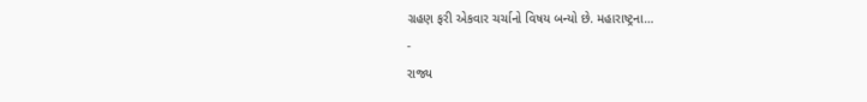ગ્રહણ ફરી એકવાર ચર્ચાનો વિષય બન્યો છે. મહારાષ્ટ્રના…
-
રાજ્ય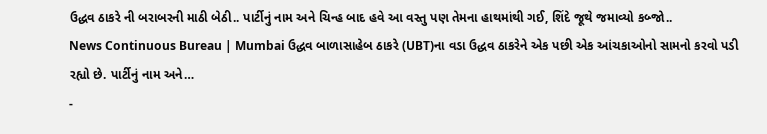ઉદ્ધવ ઠાકરે ની બરાબરની માઠી બેઠી.. પાર્ટીનું નામ અને ચિન્હ બાદ હવે આ વસ્તુ પણ તેમના હાથમાંથી ગઈ, શિંદે જૂથે જમાવ્યો કબ્જો..
News Continuous Bureau | Mumbai ઉદ્ધવ બાળાસાહેબ ઠાકરે (UBT)ના વડા ઉદ્ધવ ઠાકરેને એક પછી એક આંચકાઓનો સામનો કરવો પડી રહ્યો છે. પાર્ટીનું નામ અને…
-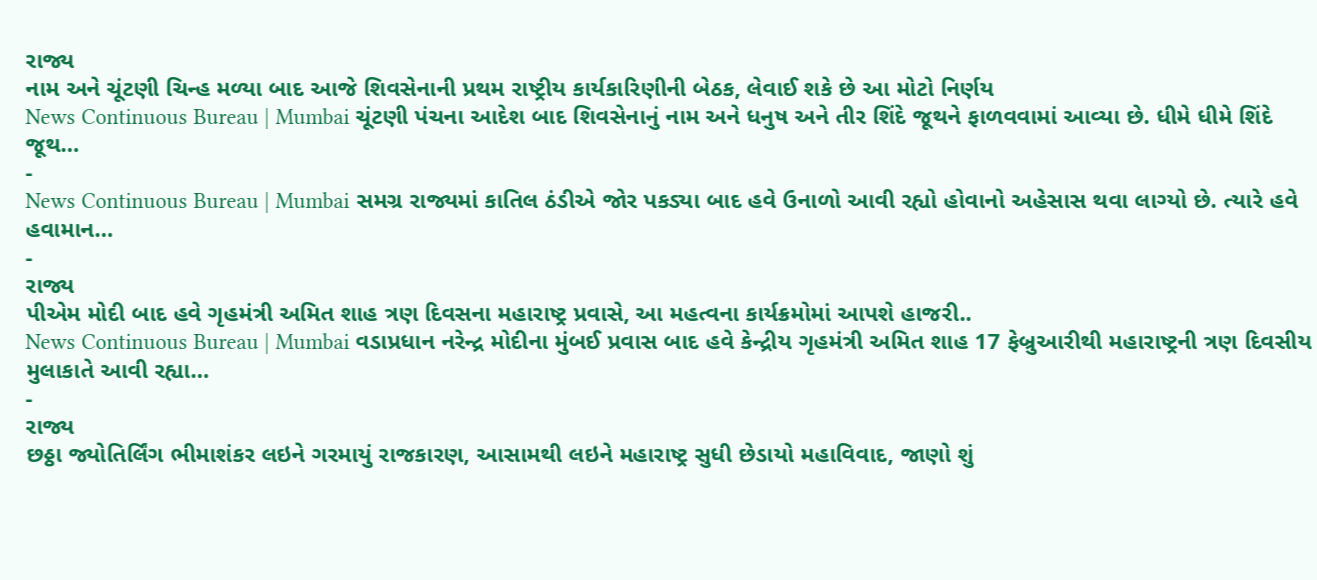રાજ્ય
નામ અને ચૂંટણી ચિન્હ મળ્યા બાદ આજે શિવસેનાની પ્રથમ રાષ્ટ્રીય કાર્યકારિણીની બેઠક, લેવાઈ શકે છે આ મોટો નિર્ણય
News Continuous Bureau | Mumbai ચૂંટણી પંચના આદેશ બાદ શિવસેનાનું નામ અને ધનુષ અને તીર શિંદે જૂથને ફાળવવામાં આવ્યા છે. ધીમે ધીમે શિંદે જૂથ…
-
News Continuous Bureau | Mumbai સમગ્ર રાજ્યમાં કાતિલ ઠંડીએ જોર પકડ્યા બાદ હવે ઉનાળો આવી રહ્યો હોવાનો અહેસાસ થવા લાગ્યો છે. ત્યારે હવે હવામાન…
-
રાજ્ય
પીએમ મોદી બાદ હવે ગૃહમંત્રી અમિત શાહ ત્રણ દિવસના મહારાષ્ટ્ર પ્રવાસે, આ મહત્વના કાર્યક્રમોમાં આપશે હાજરી..
News Continuous Bureau | Mumbai વડાપ્રધાન નરેન્દ્ર મોદીના મુંબઈ પ્રવાસ બાદ હવે કેન્દ્રીય ગૃહમંત્રી અમિત શાહ 17 ફેબ્રુઆરીથી મહારાષ્ટ્રની ત્રણ દિવસીય મુલાકાતે આવી રહ્યા…
-
રાજ્ય
છઠ્ઠા જ્યોતિર્લિંગ ભીમાશંકર લઇને ગરમાયું રાજકારણ, આસામથી લઇને મહારાષ્ટ્ર સુધી છેડાયો મહાવિવાદ, જાણો શું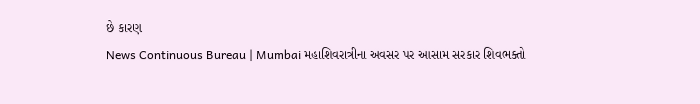છે કારણ
News Continuous Bureau | Mumbai મહાશિવરાત્રીના અવસર પર આસામ સરકાર શિવભક્તો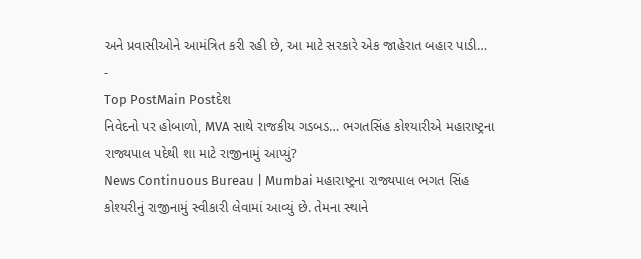અને પ્રવાસીઓને આમંત્રિત કરી રહી છે, આ માટે સરકારે એક જાહેરાત બહાર પાડી…
-
Top PostMain Postદેશ
નિવેદનો પર હોબાળો, MVA સાથે રાજકીય ગડબડ… ભગતસિંહ કોશ્યારીએ મહારાષ્ટ્રના રાજ્યપાલ પદેથી શા માટે રાજીનામું આપ્યું?
News Continuous Bureau | Mumbai મહારાષ્ટ્રના રાજ્યપાલ ભગત સિંહ કોશ્યરીનું રાજીનામું સ્વીકારી લેવામાં આવ્યું છે. તેમના સ્થાને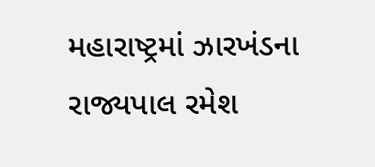મહારાષ્ટ્રમાં ઝારખંડના રાજ્યપાલ રમેશ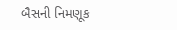બૈસની નિમણૂક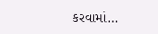કરવામાં…